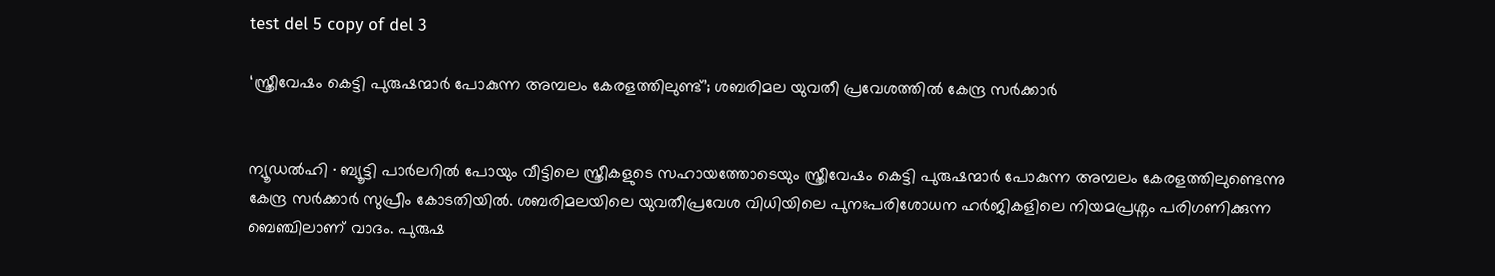test del 5 copy of del 3

‘സ്ത്രീവേഷം കെട്ടി പുരുഷന്മാർ പോകുന്ന അമ്പലം കേരളത്തിലുണ്ട്’; ശബരിമല യുവതീ പ്രവേശത്തിൽ കേന്ദ്ര സർക്കാർ


ന്യൂഡൽഹി ∙ ബ്യൂട്ടി പാർലറിൽ പോയും വീട്ടിലെ സ്ത്രീകളുടെ സഹായത്തോടെയും സ്ത്രീവേഷം കെട്ടി പുരുഷന്മാർ പോകുന്ന അമ്പലം കേരളത്തിലുണ്ടെന്നു കേന്ദ്ര സർക്കാർ സുപ്രീം കോടതിയിൽ. ശബരിമലയിലെ യുവതീപ്രവേശ വിധിയിലെ പുനഃപരിശോധന ഹർജികളിലെ നിയമപ്രശ്നം പരിഗണിക്കുന്ന ബെഞ്ചിലാണ് വാദം. പുരുഷ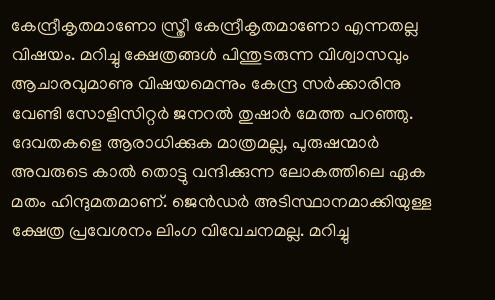കേന്ദ്രീകൃതമാണോ സ്ത്രീ കേന്ദ്രീകൃതമാണോ എന്നതല്ല വിഷയം. മറിച്ചു ക്ഷേത്രങ്ങൾ പിന്തുടരുന്ന വിശ്വാസവും ആചാരവുമാണു വിഷയമെന്നും കേന്ദ്ര സർക്കാരിനു വേണ്ടി സോളിസിറ്റർ ജനറൽ തുഷാർ മേത്ത പറഞ്ഞു. ദേവതകളെ ആരാധിക്കുക മാത്രമല്ല, പുരുഷന്മാർ അവരുടെ കാൽ തൊട്ടു വന്ദിക്കുന്ന ലോകത്തിലെ ഏക മതം ഹിന്ദുമതമാണ്. ജെൻഡർ അടിസ്ഥാനമാക്കിയുള്ള ക്ഷേത്ര പ്രവേശനം ലിംഗ വിവേചനമല്ല. മറിച്ചു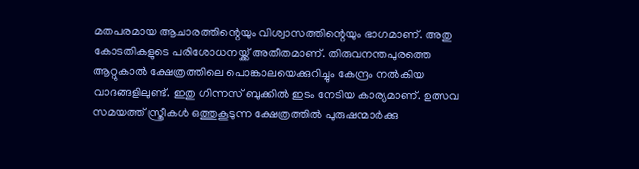മതപരമായ ആചാരത്തിന്റെയും വിശ്വാസത്തിന്റെയും ഭാഗമാണ്. അതു കോടതികളുടെ പരിശോധനയ്ക്ക് അതീതമാണ്. തിരുവനന്തപുരത്തെ ആറ്റുകാൽ ക്ഷേത്രത്തിലെ പൊങ്കാലയെക്കുറിച്ചും കേന്ദ്രം നൽകിയ വാദങ്ങളിലുണ്ട്. ഇതു ഗിന്നസ് ബുക്കിൽ ഇടം നേടിയ കാര്യമാണ്. ഉത്സവ സമയത്ത് സ്ത്രീകൾ ഒത്തുകൂടുന്ന ക്ഷേത്രത്തിൽ പുരുഷന്മാർക്കു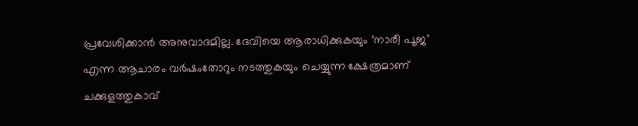പ്രവേശിക്കാൻ അനുവാദമില്ല. ദേവിയെ ആരാധിക്കുകയും ‘നാരീ പൂജ’ എന്ന ആചാരം വർഷംതോറും നടത്തുകയും ചെയ്യുന്ന ക്ഷേത്രമാണ് ചക്കുളത്തുകാവ്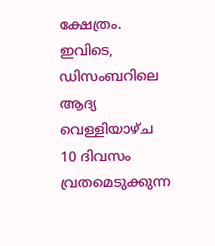ക്ഷേത്രം. ഇവിടെ, ഡിസംബറിലെ ആദ്യ വെള്ളിയാഴ്ച 10 ദിവസം വ്രതമെടുക്കുന്ന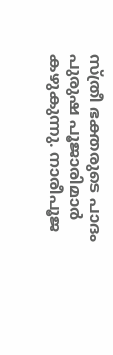സ്ത്രീ ഭക്തരുടെ പാദം പുരുഷ പൂജാരിമാർ കഴുകുന്നു. നാരീപൂജ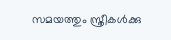സമയത്തും സ്ത്രീകൾക്കു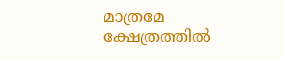മാത്രമേ ക്ഷേത്രത്തിൽ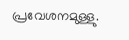പ്രവേശനമുള്ളു.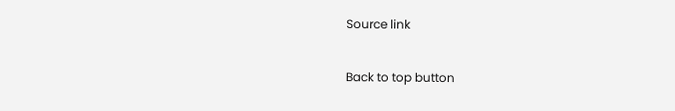Source link

Back to top button